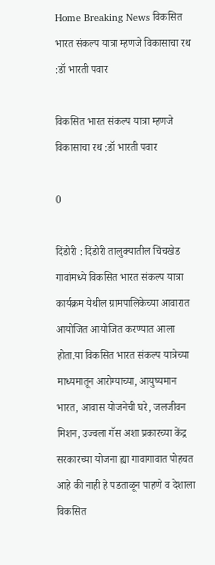Home Breaking News विकसित भारत संकल्प यात्रा म्हणजे विकासाचा रथ :डॉ भारती पवार

विकसित भारत संकल्प यात्रा म्हणजे विकासाचा रथ :डॉ भारती पवार

0

दिंडोरी : दिंडोरी तालुक्यातील चिंचखेड गावांमध्ये विकसित भारत संकल्प यात्रा कार्यक्रम येथील ग्रामपालिकेच्या आवारात आयोजित आयोजित करण्यात आला होता.या विकसित भारत संकल्प यात्रेच्या माध्यमातून आरोग्याच्या, आयुष्यमान भारत, आवास योजनेची घरे, जलजीवन मिशन, उज्वला गॅस अशा प्रकारच्या केंद्र सरकारच्या योजना ह्या गावागावात पोहचत आहे की नाही हे पडताळून पाहणे व देशाला विकसित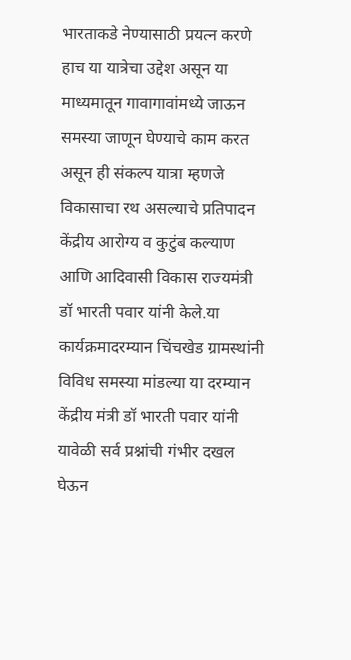भारताकडे नेण्यासाठी प्रयत्न करणे हाच या यात्रेचा उद्देश असून या माध्यमातून गावागावांमध्ये जाऊन समस्या जाणून घेण्याचे काम करत असून ही संकल्प यात्रा म्हणजे विकासाचा रथ असल्याचे प्रतिपादन केंद्रीय आरोग्य व कुटुंब कल्याण आणि आदिवासी विकास राज्यमंत्री डॉ भारती पवार यांनी केले.या कार्यक्रमादरम्यान चिंचखेड ग्रामस्थांनी विविध समस्या मांडल्या या दरम्यान केंद्रीय मंत्री डॉ भारती पवार यांनी यावेळी सर्व प्रश्नांची गंभीर दखल घेऊन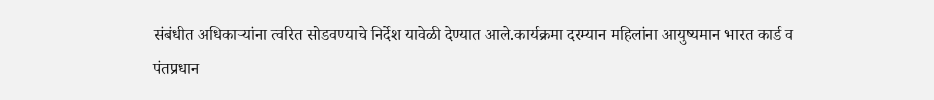संबंधीत अधिकाऱ्यांना त्वरित सोडवण्याचे निर्देश यावेळी देण्यात आले.कार्यक्रमा दरम्यान महिलांना आयुष्यमान भारत कार्ड व पंतप्रधान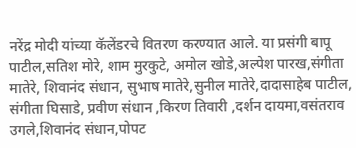नरेंद्र मोदी यांच्या कॅलेंडरचे वितरण करण्यात आले. या प्रसंगी बापू पाटील,सतिश मोरे, शाम मुरकुटे, अमोल खोडे,अल्पेश पारख,संगीता मातेरे, शिवानंद संधान, सुभाष मातेरे,सुनील मातेरे,दादासाहेब पाटील, संगीता घिसाडे, प्रवीण संधान ,किरण तिवारी ,दर्शन दायमा,वसंतराव उगले,शिवानंद संधान,पोपट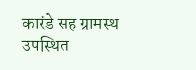कारंडे सह ग्रामस्थ उपस्थित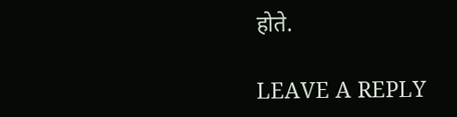होते.

LEAVE A REPLY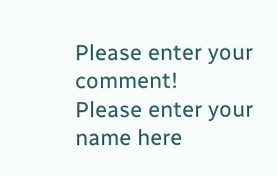Please enter your comment!
Please enter your name here